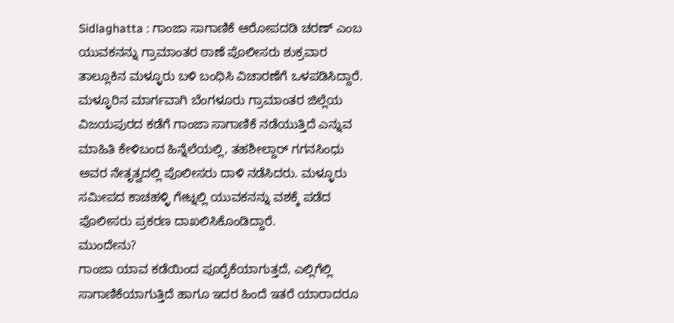Sidlaghatta : ಗಾಂಜಾ ಸಾಗಾಣಿಕೆ ಆರೋಪದಡಿ ಚರಣ್ ಎಂಬ ಯುವಕನನ್ನು ಗ್ರಾಮಾಂತರ ಠಾಣೆ ಪೊಲೀಸರು ಶುಕ್ರವಾರ ತಾಲ್ಲೂಕಿನ ಮಳ್ಳೂರು ಬಳಿ ಬಂಧಿಸಿ ವಿಚಾರಣೆಗೆ ಒಳಪಡಿಸಿದ್ದಾರೆ.
ಮಳ್ಳೂರಿನ ಮಾರ್ಗವಾಗಿ ಬೆಂಗಳೂರು ಗ್ರಾಮಾಂತರ ಜಿಲ್ಲೆಯ ವಿಜಯಪುರದ ಕಡೆಗೆ ಗಾಂಜಾ ಸಾಗಾಣಿಕೆ ನಡೆಯುತ್ತಿದೆ ಎನ್ನುವ ಮಾಹಿತಿ ಕೇಳಿಬಂದ ಹಿನ್ನೆಲೆಯಲ್ಲಿ, ತಹಶೀಲ್ದಾರ್ ಗಗನಸಿಂಧು ಅವರ ನೇತೃತ್ವದಲ್ಲಿ ಪೊಲೀಸರು ದಾಳಿ ನಡೆಸಿದರು. ಮಳ್ಳೂರು ಸಮೀಪದ ಕಾಚಹಳ್ಳಿ ಗೇಟ್ನಲ್ಲಿ ಯುವಕನನ್ನು ವಶಕ್ಕೆ ಪಡೆದ ಪೊಲೀಸರು ಪ್ರಕರಣ ದಾಖಲಿಸಿಕೊಂಡಿದ್ದಾರೆ.
ಮುಂದೇನು?
ಗಾಂಜಾ ಯಾವ ಕಡೆಯಿಂದ ಪೂರೈಕೆಯಾಗುತ್ತದೆ, ಎಲ್ಲಿಗೆಲ್ಲಿ ಸಾಗಾಣಿಕೆಯಾಗುತ್ತಿದೆ ಹಾಗೂ ಇದರ ಹಿಂದೆ ಇತರೆ ಯಾರಾದರೂ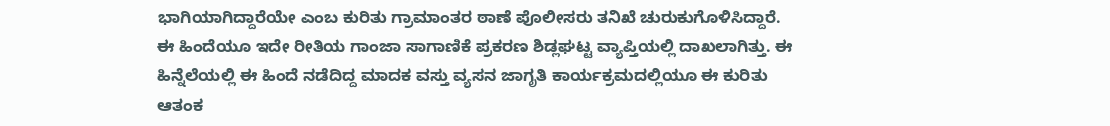ಭಾಗಿಯಾಗಿದ್ದಾರೆಯೇ ಎಂಬ ಕುರಿತು ಗ್ರಾಮಾಂತರ ಠಾಣೆ ಪೊಲೀಸರು ತನಿಖೆ ಚುರುಕುಗೊಳಿಸಿದ್ದಾರೆ.
ಈ ಹಿಂದೆಯೂ ಇದೇ ರೀತಿಯ ಗಾಂಜಾ ಸಾಗಾಣಿಕೆ ಪ್ರಕರಣ ಶಿಡ್ಲಘಟ್ಟ ವ್ಯಾಪ್ತಿಯಲ್ಲಿ ದಾಖಲಾಗಿತ್ತು. ಈ ಹಿನ್ನೆಲೆಯಲ್ಲಿ ಈ ಹಿಂದೆ ನಡೆದಿದ್ದ ಮಾದಕ ವಸ್ತು ವ್ಯಸನ ಜಾಗೃತಿ ಕಾರ್ಯಕ್ರಮದಲ್ಲಿಯೂ ಈ ಕುರಿತು ಆತಂಕ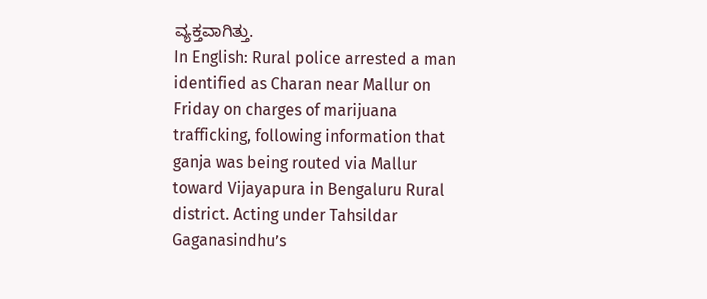ವ್ಯಕ್ತವಾಗಿತ್ತು.
In English: Rural police arrested a man identified as Charan near Mallur on Friday on charges of marijuana trafficking, following information that ganja was being routed via Mallur toward Vijayapura in Bengaluru Rural district. Acting under Tahsildar Gaganasindhu’s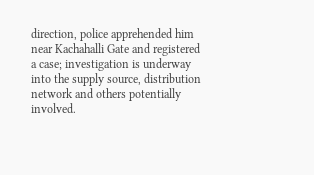direction, police apprehended him near Kachahalli Gate and registered a case; investigation is underway into the supply source, distribution network and others potentially involved.